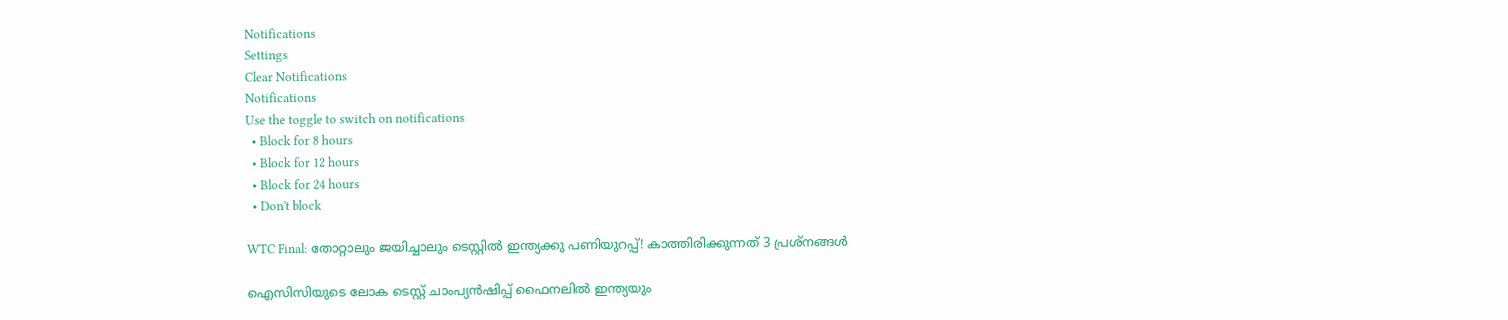Notifications
Settings
Clear Notifications
Notifications
Use the toggle to switch on notifications
  • Block for 8 hours
  • Block for 12 hours
  • Block for 24 hours
  • Don't block

WTC Final: തോറ്റാലും ജയിച്ചാലും ടെസ്റ്റില്‍ ഇന്ത്യക്കു പണിയുറപ്പ്! കാത്തിരിക്കുന്നത് 3 പ്രശ്‌നങ്ങള്‍

ഐസിസിയുടെ ലോക ടെസ്റ്റ് ചാംപ്യന്‍ഷിപ്പ് ഫൈനലില്‍ ഇന്ത്യയും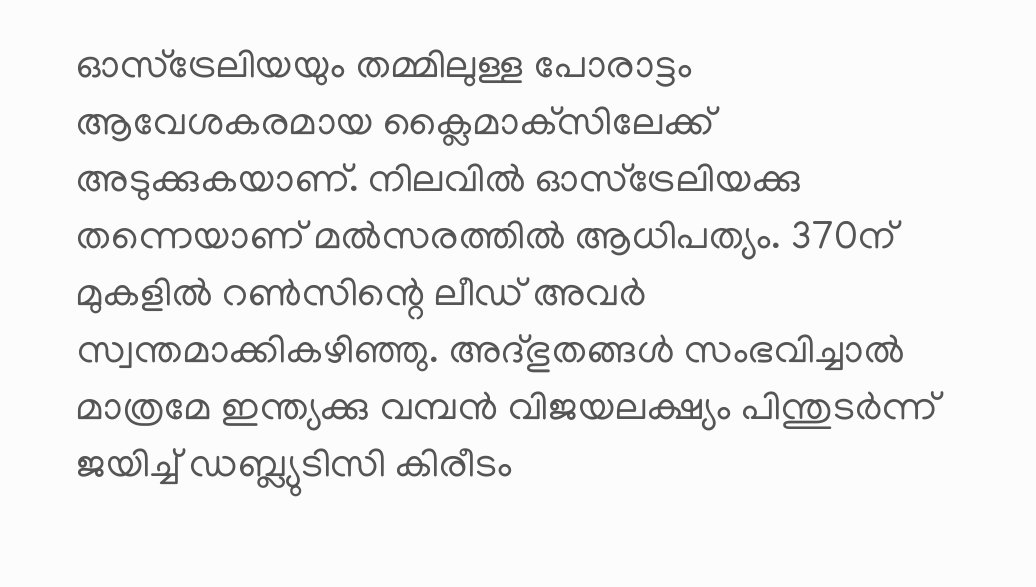ഓസ്‌ട്രേലിയയും തമ്മിലുള്ള പോരാട്ടം ആവേശകരമായ ക്ലൈമാക്‌സിലേക്ക് അടുക്കുകയാണ്. നിലവില്‍ ഓസ്‌ട്രേലിയക്കു തന്നെയാണ് മല്‍സരത്തില്‍ ആധിപത്യം. 370ന് മുകളില്‍ റണ്‍സിന്റെ ലീഡ് അവര്‍ സ്വന്തമാക്കികഴിഞ്ഞു. അദ്ഭുതങ്ങള്‍ സംഭവിച്ചാല്‍ മാത്രമേ ഇന്ത്യക്കു വമ്പന്‍ വിജയലക്ഷ്യം പിന്തുടര്‍ന്ന് ജയിച്ച് ഡബ്ല്യുടിസി കിരീടം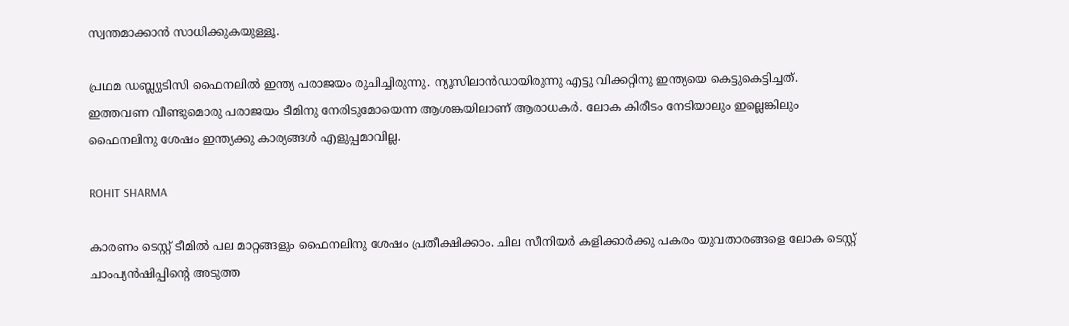സ്വന്തമാക്കാന്‍ സാധിക്കുകയുള്ളൂ.

പ്രഥമ ഡബ്ല്യുടിസി ഫൈനലില്‍ ഇന്ത്യ പരാജയം രുചിച്ചിരുന്നു. ന്യൂസിലാന്‍ഡായിരുന്നു എട്ടു വിക്കറ്റിനു ഇന്ത്യയെ കെട്ടുകെട്ടിച്ചത്. ഇത്തവണ വീണ്ടുമൊരു പരാജയം ടീമിനു നേരിടുമോയെന്ന ആശങ്കയിലാണ് ആരാധകര്‍. ലോക കിരീടം നേടിയാലും ഇല്ലെങ്കിലും ഫൈനലിനു ശേഷം ഇന്ത്യക്കു കാര്യങ്ങള്‍ എളുപ്പമാവില്ല.

ROHIT SHARMA

കാരണം ടെസ്റ്റ് ടീമില്‍ പല മാറ്റങ്ങളും ഫൈനലിനു ശേഷം പ്രതീക്ഷിക്കാം. ചില സീനിയര്‍ കളിക്കാര്‍ക്കു പകരം യുവതാരങ്ങളെ ലോക ടെസ്റ്റ് ചാംപ്യന്‍ഷിപ്പിന്റെ അടുത്ത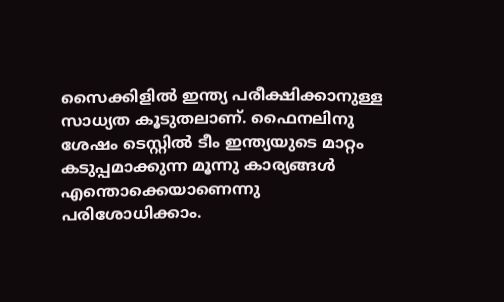സൈക്കിളില്‍ ഇന്ത്യ പരീക്ഷിക്കാനുള്ള സാധ്യത കൂടുതലാണ്. ഫൈനലിനു ശേഷം ടെസ്റ്റില്‍ ടീം ഇന്ത്യയുടെ മാറ്റം കടുപ്പമാക്കുന്ന മൂന്നു കാര്യങ്ങള്‍ എന്തൊക്കെയാണെന്നു പരിശോധിക്കാം.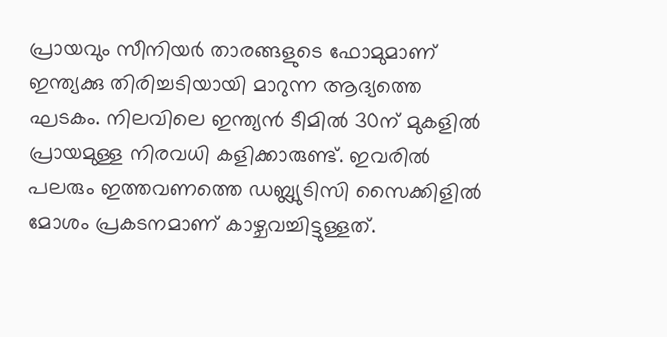പ്രായവും സീനിയര്‍ താരങ്ങളുടെ ഫോമുമാണ് ഇന്ത്യക്കു തിരിച്ചടിയായി മാറുന്ന ആദ്യത്തെ ഘടകം. നിലവിലെ ഇന്ത്യന്‍ ടീമില്‍ 30ന് മുകളില്‍ പ്രായമുള്ള നിരവധി കളിക്കാരുണ്ട്. ഇവരില്‍ പലരും ഇത്തവണത്തെ ഡബ്ല്യുടിസി സൈക്കിളില്‍ മോശം പ്രകടനമാണ് കാഴ്ചവച്ചിട്ടുള്ളത്.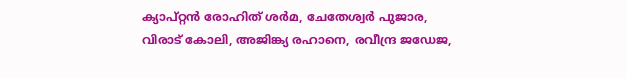ക്യാപ്റ്റന്‍ രോഹിത് ശര്‍മ, ചേതേശ്വര്‍ പുജാര, വിരാട് കോലി, അജിങ്ക്യ രഹാനെ, രവീന്ദ്ര ജഡേജ,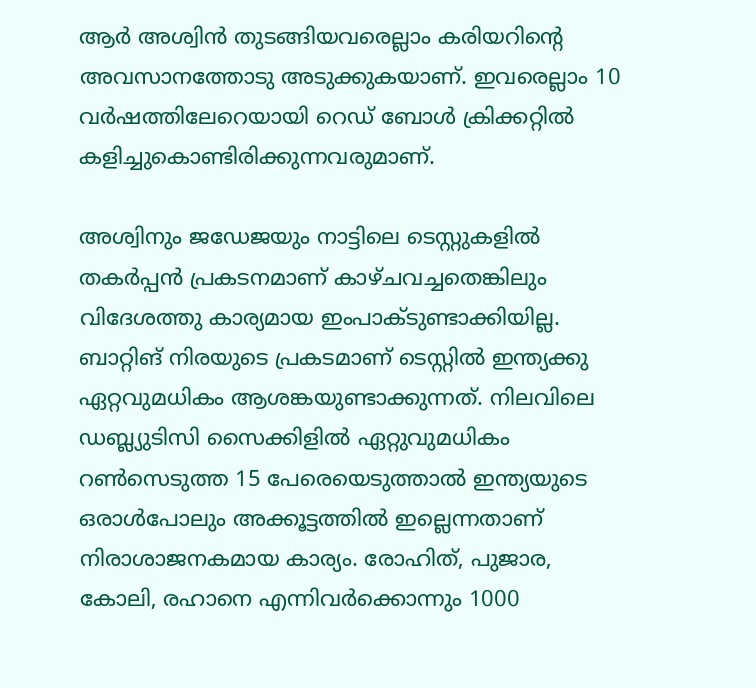ആര്‍ അശ്വിന്‍ തുടങ്ങിയവരെല്ലാം കരിയറിന്റെ അവസാനത്തോടു അടുക്കുകയാണ്. ഇവരെല്ലാം 10 വര്‍ഷത്തിലേറെയായി റെഡ് ബോള്‍ ക്രിക്കറ്റില്‍ കളിച്ചുകൊണ്ടിരിക്കുന്നവരുമാണ്.

അശ്വിനും ജഡേജയും നാട്ടിലെ ടെസ്റ്റുകളില്‍ തകര്‍പ്പന്‍ പ്രകടനമാണ് കാഴ്ചവച്ചതെങ്കിലും വിദേശത്തു കാര്യമായ ഇംപാക്ടുണ്ടാക്കിയില്ല. ബാറ്റിങ് നിരയുടെ പ്രകടമാണ് ടെസ്റ്റില്‍ ഇന്ത്യക്കു ഏറ്റവുമധികം ആശങ്കയുണ്ടാക്കുന്നത്. നിലവിലെ ഡബ്ല്യുടിസി സൈക്കിളില്‍ ഏറ്റുവുമധികം റണ്‍സെടുത്ത 15 പേരെയെടുത്താല്‍ ഇന്ത്യയുടെ ഒരാള്‍പോലും അക്കൂട്ടത്തില്‍ ഇല്ലെന്നതാണ് നിരാശാജനകമായ കാര്യം. രോഹിത്, പുജാര, കോലി, രഹാനെ എന്നിവര്‍ക്കൊന്നും 1000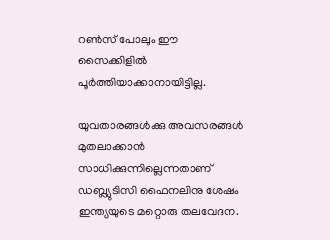റണ്‍സ് പോലും ഈ സൈക്കിളില്‍ പൂര്‍ത്തിയാക്കാനായിട്ടില്ല.

യുവതാരങ്ങള്‍ക്കു അവസരങ്ങള്‍ മുതലാക്കാന്‍ സാധിക്കുന്നില്ലെന്നതാണ് ഡബ്ല്യുടിസി ഫൈനലിനു ശേഷം ഇന്ത്യയുടെ മറ്റൊരു തലവേദന.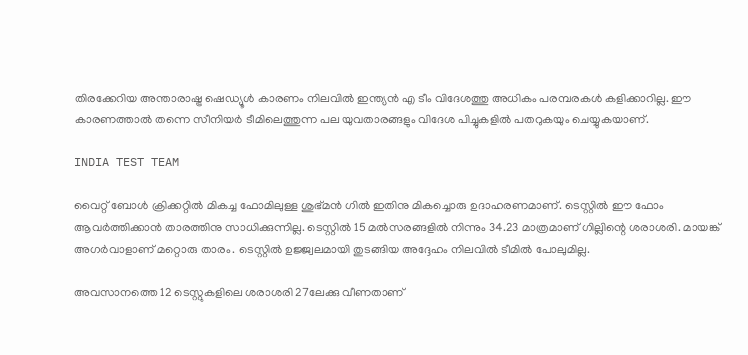തിരക്കേറിയ അന്താരാഷ്ട്ര ഷെഡ്യൂള്‍ കാരണം നിലവില്‍ ഇന്ത്യന്‍ എ ടീം വിദേശത്തു അധികം പരമ്പരകള്‍ കളിക്കാറില്ല. ഈ കാരണത്താല്‍ തന്നെ സീനിയര്‍ ടീമിലെത്തുന്ന പല യുവതാരങ്ങളും വിദേശ പിച്ചുകളില്‍ പതറുകയും ചെയ്യുകയാണ്.

INDIA TEST TEAM

വൈറ്റ് ബോള്‍ ക്രിക്കറ്റില്‍ മികച്ച ഫോമിലുള്ള ശുഭ്മന്‍ ഗില്‍ ഇതിനു മികച്ചൊരു ഉദാഹരണമാണ്. ടെസ്റ്റില്‍ ഈ ഫോം ആവര്‍ത്തിക്കാന്‍ താരത്തിനു സാധിക്കുന്നില്ല. ടെസ്റ്റില്‍ 15 മല്‍സരങ്ങളില്‍ നിന്നും 34.23 മാത്രമാണ് ഗില്ലിന്റെ ശരാശരി. മായങ്ക് അഗര്‍വാളാണ് മറ്റൊരു താരം. ടെസ്റ്റില്‍ ഉജ്ജ്വലമായി തുടങ്ങിയ അദ്ദേഹം നിലവില്‍ ടീമില്‍ പോലുമില്ല.

അവസാനത്തെ 12 ടെസ്റ്റുകളിലെ ശരാശരി 27ലേക്കു വീണതാണ്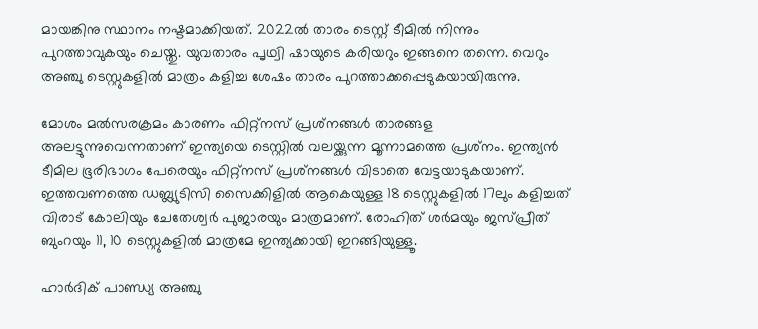മായങ്കിനു സ്ഥാനം നഷ്ടമാക്കിയത്. 2022ല്‍ താരം ടെസ്റ്റ് ടീമില്‍ നിന്നും പുറത്താവുകയും ചെയ്തു. യുവതാരം പൃഥ്വി ഷായുടെ കരിയറും ഇങ്ങനെ തന്നെ. വെറും അഞ്ചു ടെസ്റ്റുകളില്‍ മാത്രം കളിച്ച ശേഷം താരം പുറത്താക്കപ്പെടുകയായിരുന്നു.

മോശം മല്‍സരക്രമം കാരണം ഫിറ്റ്‌നസ് പ്രശ്‌നങ്ങള്‍ താരങ്ങള അലട്ടുന്നുവെന്നതാണ് ഇന്ത്യയെ ടെസ്റ്റില്‍ വലയ്ക്കുന്ന മൂന്നാമത്തെ പ്രശ്‌നം. ഇന്ത്യന്‍ ടീമില ഭൂരിഭാഗം പേരെയും ഫിറ്റ്‌നസ് പ്രശ്‌നങ്ങള്‍ വിടാതെ വേട്ടയാടുകയാണ്. ഇത്തവണത്തെ ഡബ്ല്യുടിസി സൈക്കിളില്‍ ആകെയുള്ള 18 ടെസ്റ്റുകളില്‍ 17ലും കളിച്ചത് വിരാട് കോലിയും ചേതേശ്വര്‍ പുജാരയും മാത്രമാണ്. രോഹിത് ശര്‍മയും ജസ്പ്രീത് ബുംറയും 11, 10 ടെസ്റ്റുകളില്‍ മാത്രമേ ഇന്ത്യക്കായി ഇറങ്ങിയുള്ളൂ.

ഹാര്‍ദിക് പാണ്ഡ്യ അഞ്ചു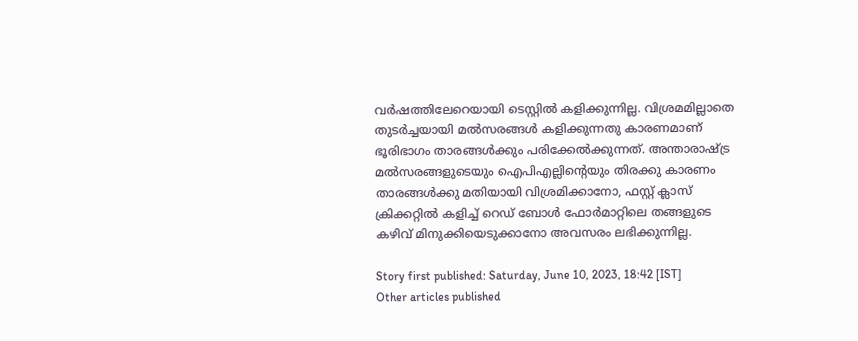വര്‍ഷത്തിലേറെയായി ടെസ്റ്റില്‍ കളിക്കുന്നില്ല. വിശ്രമമില്ലാതെ തുടര്‍ച്ചയായി മല്‍സരങ്ങള്‍ കളിക്കുന്നതു കാരണമാണ് ഭൂരിഭാഗം താരങ്ങള്‍ക്കും പരിക്കേല്‍ക്കുന്നത്. അന്താരാഷ്ട്ര മല്‍സരങ്ങളുടെയും ഐപിഎല്ലിന്റെയും തിരക്കു കാരണം താരങ്ങള്‍ക്കു മതിയായി വിശ്രമിക്കാനോ, ഫസ്റ്റ് ക്ലാസ് ക്രിക്കറ്റില്‍ കളിച്ച് റെഡ് ബോള്‍ ഫോര്‍മാറ്റിലെ തങ്ങളുടെ കഴിവ് മിനുക്കിയെടുക്കാനോ അവസരം ലഭിക്കുന്നില്ല.

Story first published: Saturday, June 10, 2023, 18:42 [IST]
Other articles published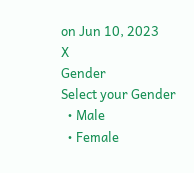on Jun 10, 2023
X
Gender
Select your Gender
  • Male
  • Female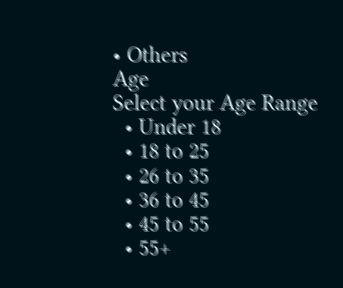• Others
Age
Select your Age Range
  • Under 18
  • 18 to 25
  • 26 to 35
  • 36 to 45
  • 45 to 55
  • 55+